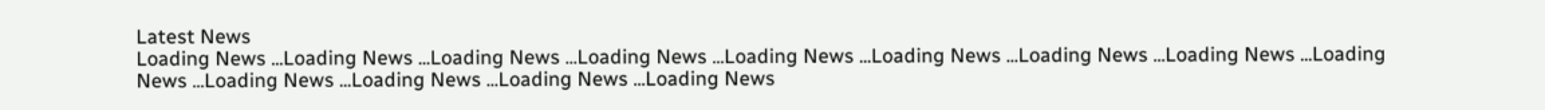Latest News
Loading News ...Loading News ...Loading News ...Loading News ...Loading News ...Loading News ...Loading News ...Loading News ...Loading News ...Loading News ...Loading News ...Loading News ...Loading News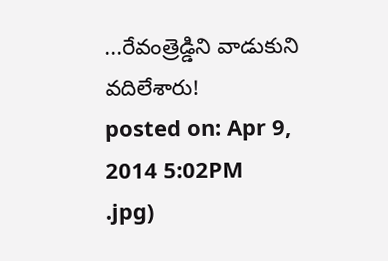...రేవంత్రెడ్డిని వాడుకుని వదిలేశారు!
posted on: Apr 9, 2014 5:02PM
.jpg)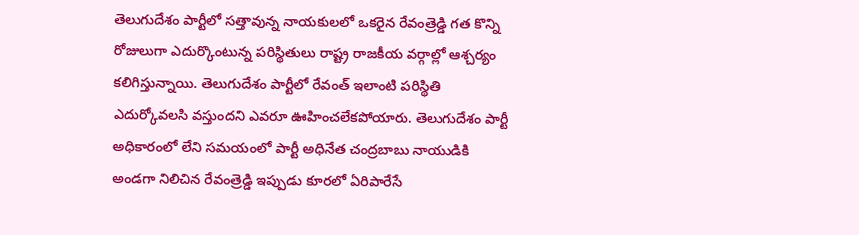తెలుగుదేశం పార్టీలో సత్తావున్న నాయకులలో ఒకరైన రేవంత్రెడ్డి గత కొన్ని రోజులుగా ఎదుర్కొంటున్న పరిస్థితులు రాష్ట్ర రాజకీయ వర్గాల్లో ఆశ్చర్యం కలిగిస్తున్నాయి. తెలుగుదేశం పార్టీలో రేవంత్ ఇలాంటి పరిస్థితి ఎదుర్కోవలసి వస్తుందని ఎవరూ ఊహించలేకపోయారు. తెలుగుదేశం పార్టీ అధికారంలో లేని సమయంలో పార్టీ అధినేత చంద్రబాబు నాయుడికి అండగా నిలిచిన రేవంత్రెడ్డి ఇప్పుడు కూరలో ఏరిపారేసే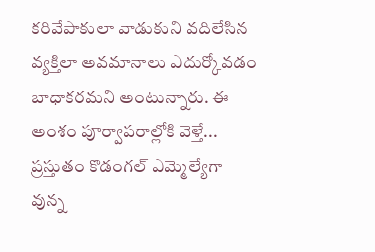కరివేపాకులా వాడుకుని వదిలేసిన వ్యక్తిలా అవమానాలు ఎదుర్కోవడం బాధాకరమని అంటున్నారు. ఈ అంశం పూర్వాపరాల్లోకి వెళ్తే...
ప్రస్తుతం కొడంగల్ ఎమ్మెల్యేగా వున్న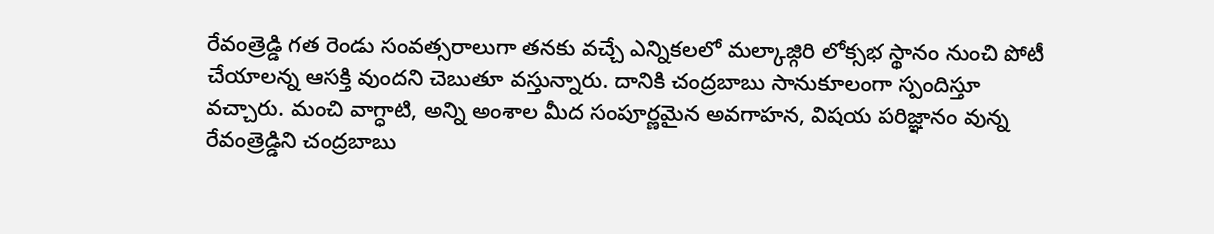రేవంత్రెడ్డి గత రెండు సంవత్సరాలుగా తనకు వచ్చే ఎన్నికలలో మల్కాజ్గిరి లోక్సభ స్థానం నుంచి పోటీ చేయాలన్న ఆసక్తి వుందని చెబుతూ వస్తున్నారు. దానికి చంద్రబాబు సానుకూలంగా స్పందిస్తూ వచ్చారు. మంచి వాగ్ధాటి, అన్ని అంశాల మీద సంపూర్ణమైన అవగాహన, విషయ పరిజ్ఞానం వున్న రేవంత్రెడ్డిని చంద్రబాబు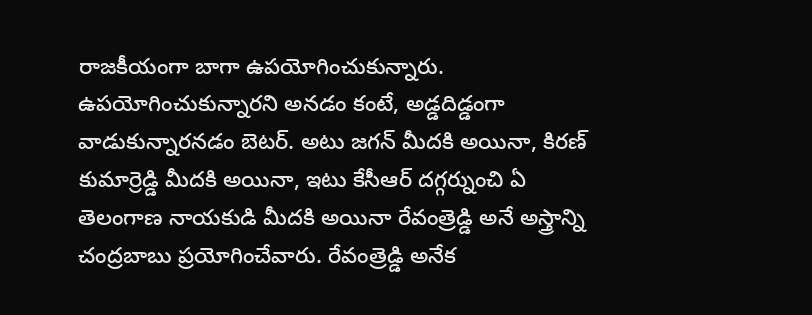రాజకీయంగా బాగా ఉపయోగించుకున్నారు. ఉపయోగించుకున్నారని అనడం కంటే, అడ్డదిడ్డంగా వాడుకున్నారనడం బెటర్. అటు జగన్ మీదకి అయినా, కిరణ్ కుమార్రెడ్డి మీదకి అయినా, ఇటు కేసీఆర్ దగ్గర్నుంచి ఏ తెలంగాణ నాయకుడి మీదకి అయినా రేవంత్రెడ్డి అనే అస్త్రాన్ని చంద్రబాబు ప్రయోగించేవారు. రేవంత్రెడ్డి అనేక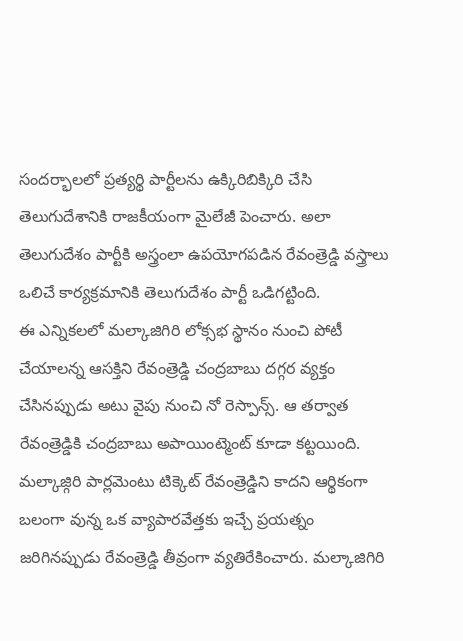సందర్భాలలో ప్రత్యర్థి పార్టీలను ఉక్కిరిబిక్కిరి చేసి తెలుగుదేశానికి రాజకీయంగా మైలేజీ పెంచారు. అలా తెలుగుదేశం పార్టీకి అస్త్రంలా ఉపయోగపడిన రేవంత్రెడ్డి వస్త్రాలు ఒలిచే కార్యక్రమానికి తెలుగుదేశం పార్టీ ఒడిగట్టింది.
ఈ ఎన్నికలలో మల్కాజిగిరి లోక్సభ స్థానం నుంచి పోటీ చేయాలన్న ఆసక్తిని రేవంత్రెడ్డి చంద్రబాబు దగ్గర వ్యక్తం చేసినప్పుడు అటు వైపు నుంచి నో రెస్పాన్స్. ఆ తర్వాత రేవంత్రెడ్డికి చంద్రబాబు అపాయింట్మెంట్ కూడా కట్టయింది. మల్కాజ్గిరి పార్లమెంటు టిక్కెట్ రేవంత్రెడ్డిని కాదని ఆర్థికంగా బలంగా వున్న ఒక వ్యాపారవేత్తకు ఇచ్చే ప్రయత్నం జరిగినప్పుడు రేవంత్రెడ్డి తీవ్రంగా వ్యతిరేకించారు. మల్కాజిగిరి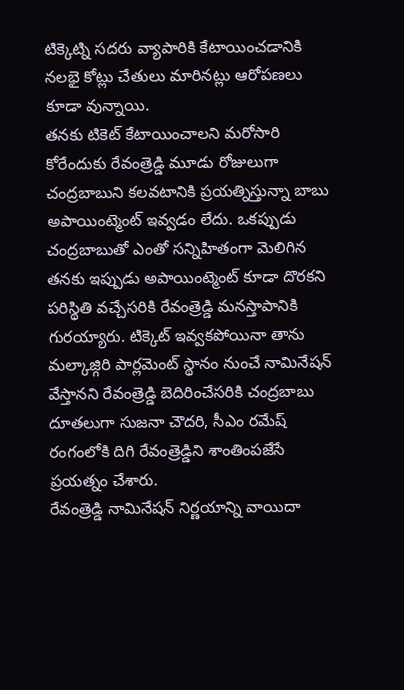టిక్కెట్ని సదరు వ్యాపారికి కేటాయించడానికి నలభై కోట్లు చేతులు మారినట్లు ఆరోపణలు కూడా వున్నాయి.
తనకు టికెట్ కేటాయించాలని మరోసారి కోరేందుకు రేవంత్రెడ్డి మూడు రోజులుగా చంద్రబాబుని కలవటానికి ప్రయత్నిస్తున్నా బాబు అపాయింట్మెంట్ ఇవ్వడం లేదు. ఒకప్పుడు చంద్రబాబుతో ఎంతో సన్నిహితంగా మెలిగిన తనకు ఇప్పుడు అపాయింట్మెంట్ కూడా దొరకని పరిస్థితి వచ్చేసరికి రేవంత్రెడ్డి మనస్తాపానికి గురయ్యారు. టిక్కెట్ ఇవ్వకపోయినా తాను మల్కాజ్గిరి పార్లమెంట్ స్థానం నుంచే నామినేషన్ వేస్తానని రేవంత్రెడ్డి బెదిరించేసరికి చంద్రబాబు దూతలుగా సుజనా చౌదరి, సీఎం రమేష్ రంగంలోకి దిగి రేవంత్రెడ్డిని శాంతింపజేసే ప్రయత్నం చేశారు.
రేవంత్రెడ్డి నామినేషన్ నిర్ణయాన్ని వాయిదా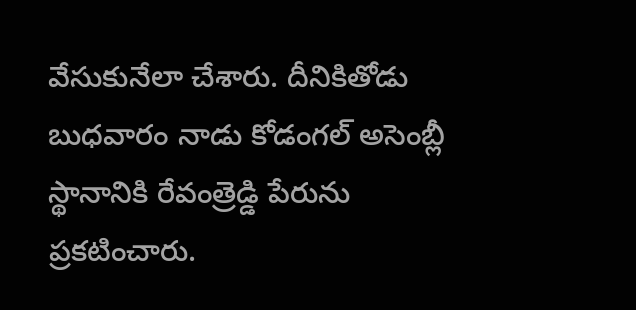వేసుకునేలా చేశారు. దీనికితోడు బుధవారం నాడు కోడంగల్ అసెంబ్లీ స్థానానికి రేవంత్రెడ్డి పేరును ప్రకటించారు.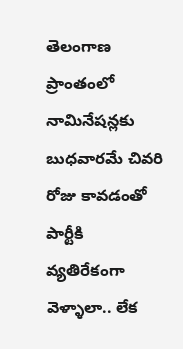తెలంగాణ ప్రాంతంలో నామినేషన్లకు బుధవారమే చివరి రోజు కావడంతో పార్టీకి వ్యతిరేకంగా వెళ్ళాలా.. లేక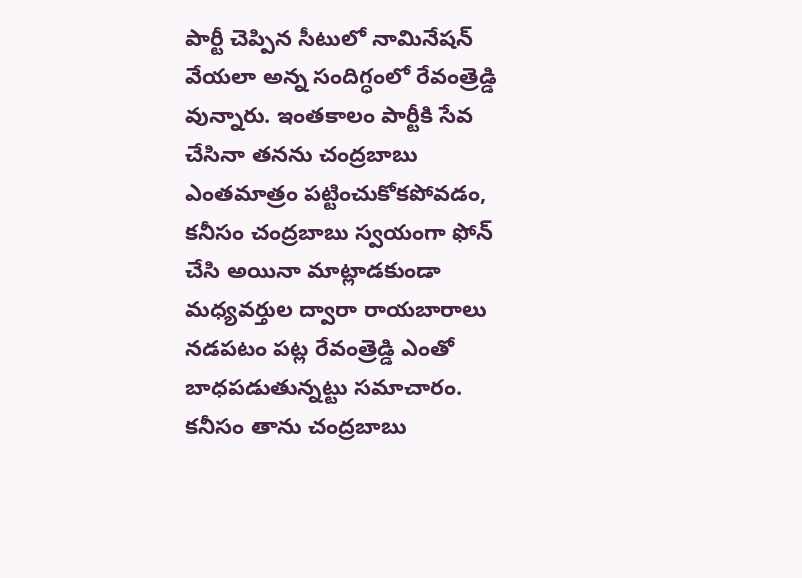పార్టీ చెప్పిన సీటులో నామినేషన్ వేయలా అన్న సందిగ్ధంలో రేవంత్రెడ్డి వున్నారు. ఇంతకాలం పార్టీకి సేవ చేసినా తనను చంద్రబాబు ఎంతమాత్రం పట్టించుకోకపోవడం, కనీసం చంద్రబాబు స్వయంగా ఫోన్ చేసి అయినా మాట్లాడకుండా మధ్యవర్తుల ద్వారా రాయబారాలు నడపటం పట్ల రేవంత్రెడ్డి ఎంతో బాధపడుతున్నట్టు సమాచారం. కనీసం తాను చంద్రబాబు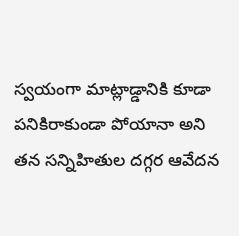స్వయంగా మాట్లాడ్డానికి కూడా పనికిరాకుండా పోయానా అని తన సన్నిహితుల దగ్గర ఆవేదన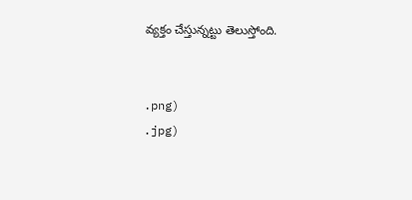వ్యక్తం చేస్తున్నట్టు తెలుస్తోంది.


.png)
.jpg)